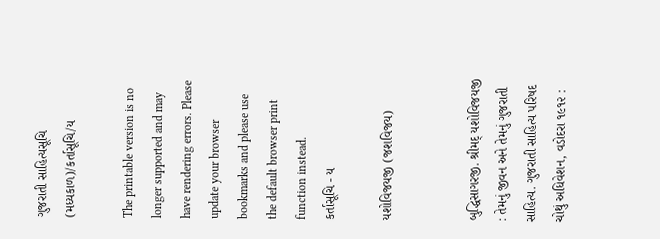ગુજરાતી સાહિત્યસૂચિ (મધ્યકાળ)/કર્તાસૂચિ/ય

The printable version is no longer supported and may have rendering errors. Please update your browser bookmarks and please use the default browser print function instead.
કર્તાસૂચિ - ય

યશોવિજયજી (જશવિજય)


બુદ્ધિસાગરજી. શ્રીમદ્ યશોવિજયજી : તેમનું જીવન અને તેમનું ગુજરાતી સાહિત્ય. ગુજરાતી સાહિત્ય પરિષદ ચોથું અધિવેશન, વડોદરા ૧૯૧૨ :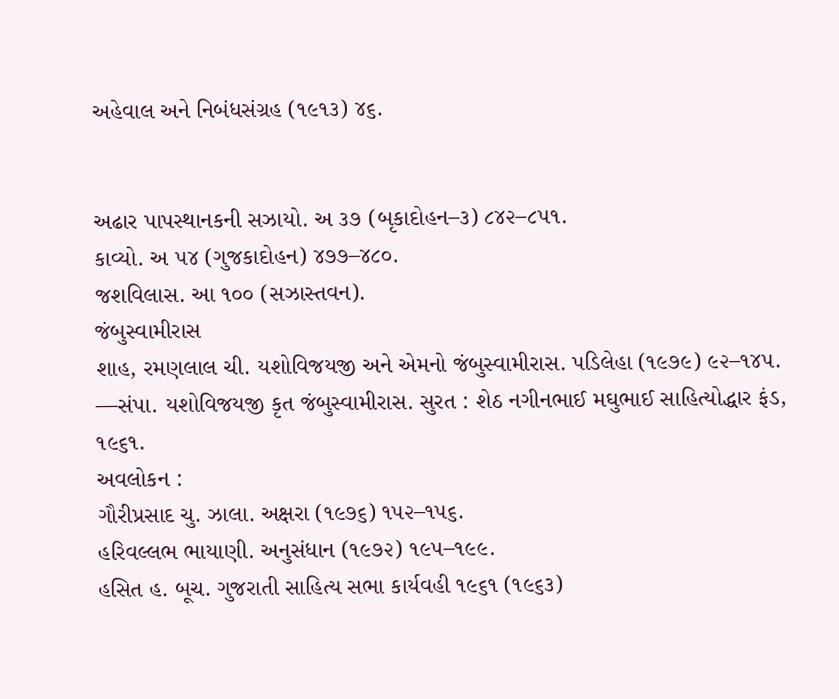અહેવાલ અને નિબંધસંગ્રહ (૧૯૧૩) ૪૬.


અઢાર પાપસ્થાનકની સઝાયો. અ ૩૭ (બૃકાદોહન–૩) ૮૪૨–૮૫૧.
કાવ્યો. અ ૫૪ (ગુજકાદોહન) ૪૭૭–૪૮૦.
જશવિલાસ. આ ૧૦૦ (સઝાસ્તવન).
જંબુસ્વામીરાસ
શાહ, રમણલાલ ચી. યશોવિજયજી અને એમનો જંબુસ્વામીરાસ. પડિલેહા (૧૯૭૯) ૯૨–૧૪૫.
—સંપા. યશોવિજયજી કૃત જંબુસ્વામીરાસ. સુરત : શેઠ નગીનભાઈ મઘુભાઈ સાહિત્યોદ્ધાર ફંડ, ૧૯૬૧.
અવલોકન :
ગૌરીપ્રસાદ ચુ. ઝાલા. અક્ષરા (૧૯૭૬) ૧૫૨–૧૫૬.
હરિવલ્લભ ભાયાણી. અનુસંધાન (૧૯૭૨) ૧૯૫–૧૯૯.
હસિત હ. બૂચ. ગુજરાતી સાહિત્ય સભા કાર્યવહી ૧૯૬૧ (૧૯૬૩)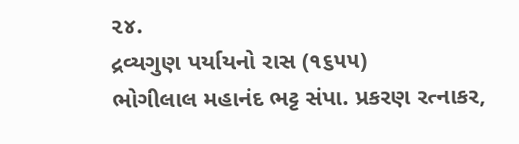૨૪.
દ્રવ્યગુણ પર્યાયનો રાસ (૧૬૫૫)
ભોગીલાલ મહાનંદ ભટ્ટ સંપા. પ્રકરણ રત્નાકર,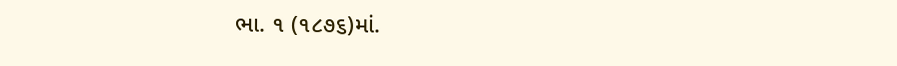ભા. ૧ (૧૮૭૬)માં.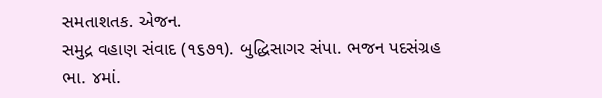સમતાશતક. એજન.
સમુદ્ર વહાણ સંવાદ (૧૬૭૧). બુદ્ધિસાગર સંપા. ભજન પદસંગ્રહ ભા. ૪માં.